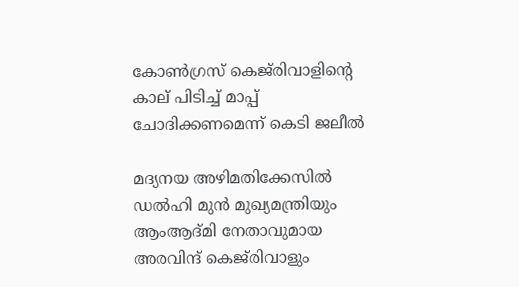കോൺഗ്രസ് കെജ്‌രിവാളിന്റെ കാല് പിടിച്ച് മാപ്പ് ചോദിക്കണമെന്ന് കെടി ജലീൽ

മദ്യനയ അഴിമതിക്കേസില്‍ ഡല്‍ഹി മുന്‍ മുഖ്യമന്ത്രിയും ആംആദ്മി നേതാവുമായ അരവിന്ദ് കെജ്‌രിവാളും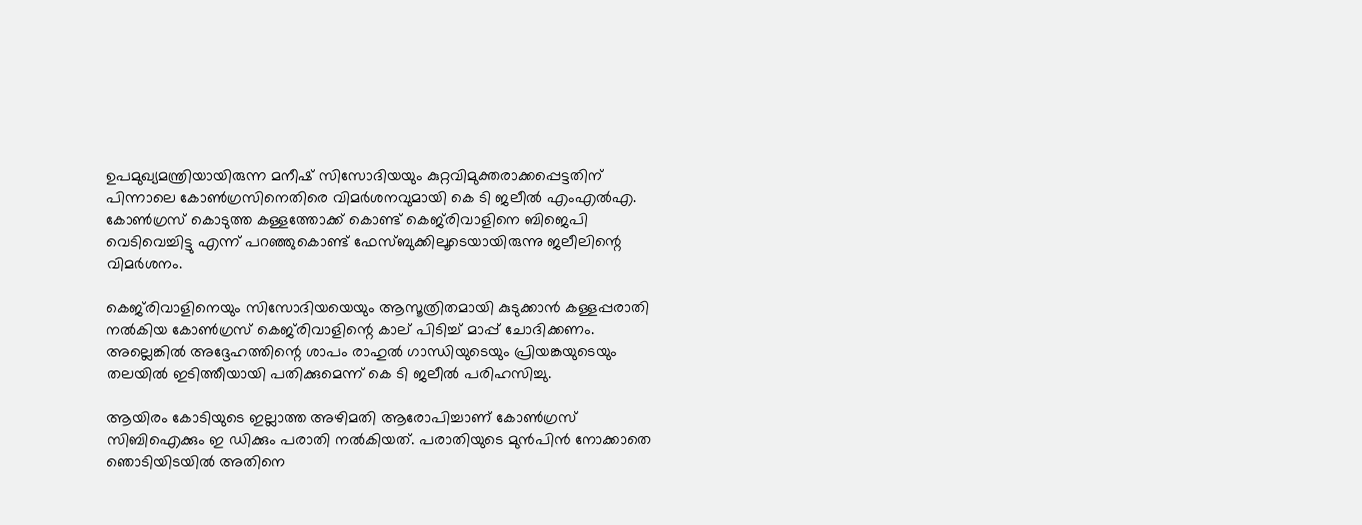ഉപമുഖ്യമന്ത്രിയായിരുന്ന മനീഷ് സിസോദിയയും കുറ്റവിമുക്തരാക്കപ്പെട്ടതിന് പിന്നാലെ കോണ്‍ഗ്രസിനെതിരെ വിമര്‍ശനവുമായി കെ ടി ജലീല്‍ എംഎല്‍എ. കോണ്‍ഗ്രസ് കൊടുത്ത കള്ളത്തോക്ക് കൊണ്ട് കെജ്‌രിവാളിനെ ബിജെപി വെടിവെച്ചിട്ടു എന്ന് പറഞ്ഞുകൊണ്ട് ഫേസ്ബുക്കിലൂടെയായിരുന്നു ജലീലിന്റെ വിമര്‍ശനം.

കെജ്‌രിവാളിനെയും സിസോദിയയെയും ആസൂത്രിതമായി കുടുക്കാന്‍ കള്ളപ്പരാതി നല്‍കിയ കോണ്‍ഗ്രസ് കെജ്‌രിവാളിന്റെ കാല് പിടിച്ച് മാപ്പ് ചോദിക്കണം. അല്ലെങ്കില്‍ അദ്ദേഹത്തിന്റെ ശാപം രാഹുല്‍ ഗാന്ധിയുടെയും പ്രിയങ്കയുടെയും തലയില്‍ ഇടിത്തീയായി പതിക്കുമെന്ന് കെ ടി ജലീല്‍ പരിഹസിച്ചു.

ആയിരം കോടിയുടെ ഇല്ലാത്ത അഴിമതി ആരോപിച്ചാണ് കോണ്‍ഗ്രസ് സിബിഐക്കും ഇ ഡിക്കും പരാതി നല്‍കിയത്. പരാതിയുടെ മുന്‍പിന്‍ നോക്കാതെ ഞൊടിയിടയില്‍ അതിനെ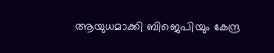ആയുധമാക്കി ബിജെപിയും കേന്ദ്ര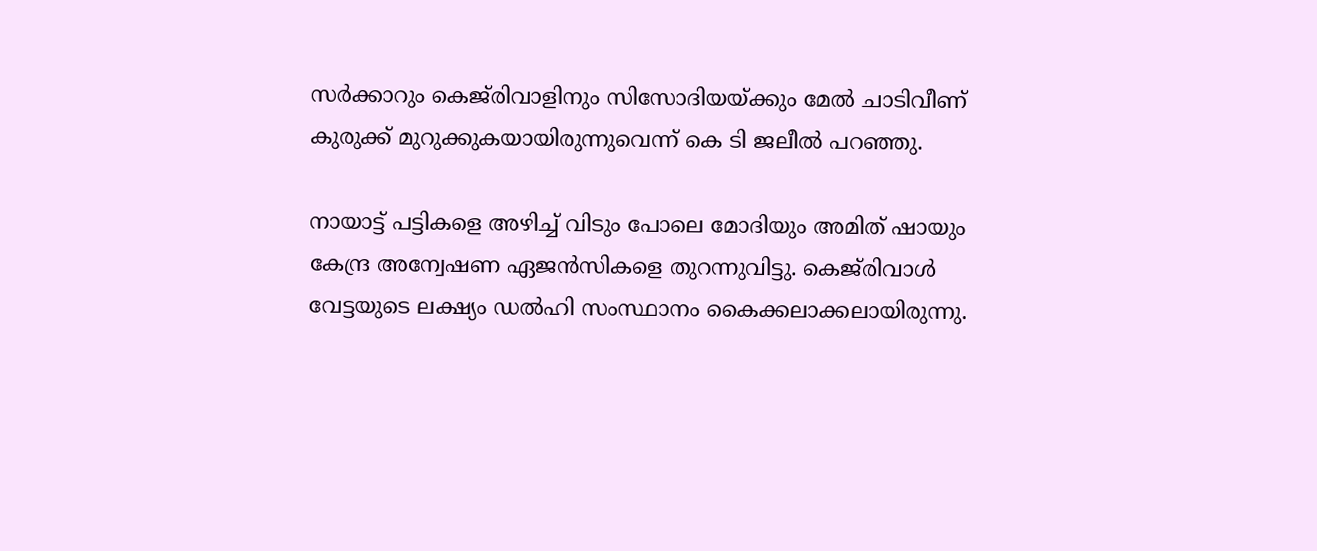സര്‍ക്കാറും കെജ്‌രിവാളിനും സിസോദിയയ്ക്കും മേല്‍ ചാടിവീണ് കുരുക്ക് മുറുക്കുകയായിരുന്നുവെന്ന് കെ ടി ജലീല്‍ പറഞ്ഞു.

നായാട്ട് പട്ടികളെ അഴിച്ച് വിടും പോലെ മോദിയും അമിത് ഷായും കേന്ദ്ര അന്വേഷണ ഏജന്‍സികളെ തുറന്നുവിട്ടു. കെജ്‌രിവാള്‍ വേട്ടയുടെ ലക്ഷ്യം ഡല്‍ഹി സംസ്ഥാനം കൈക്കലാക്കലായിരുന്നു.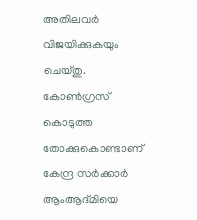അതിലവര്‍ വിജയിക്കുകയും ചെയ്തു. കോണ്‍ഗ്രസ് കൊടുത്ത തോക്കുകൊണ്ടാണ് കേന്ദ്ര സര്‍ക്കാര്‍ ആംആദ്മിയെ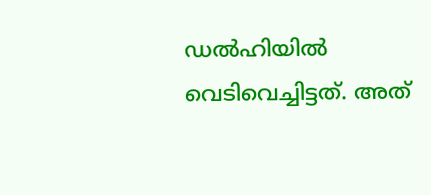ഡല്‍ഹിയില്‍ വെടിവെച്ചിട്ടത്. അത്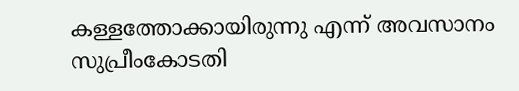കള്ളത്തോക്കായിരുന്നു എന്ന് അവസാനം സുപ്രീംകോടതി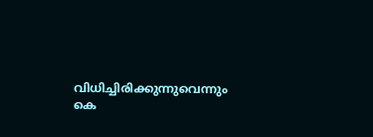വിധിച്ചിരിക്കുന്നുവെന്നും കെ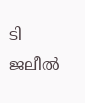ടി ജലീല്‍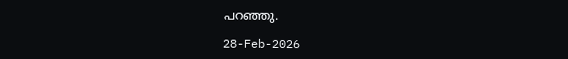പറഞ്ഞു.

28-Feb-2026